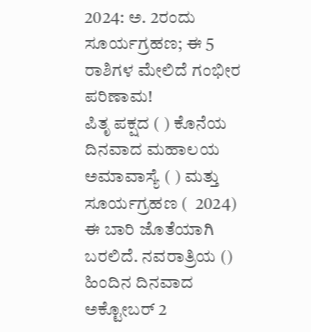2024: ಅ. 2ರಂದು ಸೂರ್ಯಗ್ರಹಣ; ಈ 5 ರಾಶಿಗಳ ಮೇಲಿದೆ ಗಂಭೀರ ಪರಿಣಾಮ!
ಪಿತೃ ಪಕ್ಷದ ( ) ಕೊನೆಯ ದಿನವಾದ ಮಹಾಲಯ ಅಮಾವಾಸ್ಯೆ ( ) ಮತ್ತು ಸೂರ್ಯಗ್ರಹಣ (  2024) ಈ ಬಾರಿ ಜೊತೆಯಾಗಿ ಬರಲಿದೆ. ನವರಾತ್ರಿಯ ()  ಹಿಂದಿನ ದಿನವಾದ ಅಕ್ಟೋಬರ್ 2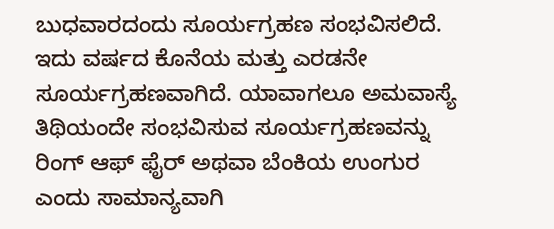ಬುಧವಾರದಂದು ಸೂರ್ಯಗ್ರಹಣ ಸಂಭವಿಸಲಿದೆ. ಇದು ವರ್ಷದ ಕೊನೆಯ ಮತ್ತು ಎರಡನೇ ಸೂರ್ಯಗ್ರಹಣವಾಗಿದೆ. ಯಾವಾಗಲೂ ಅಮವಾಸ್ಯೆ ತಿಥಿಯಂದೇ ಸಂಭವಿಸುವ ಸೂರ್ಯಗ್ರಹಣವನ್ನು ರಿಂಗ್ ಆಫ್ ಫೈರ್ ಅಥವಾ ಬೆಂಕಿಯ ಉಂಗುರ ಎಂದು ಸಾಮಾನ್ಯವಾಗಿ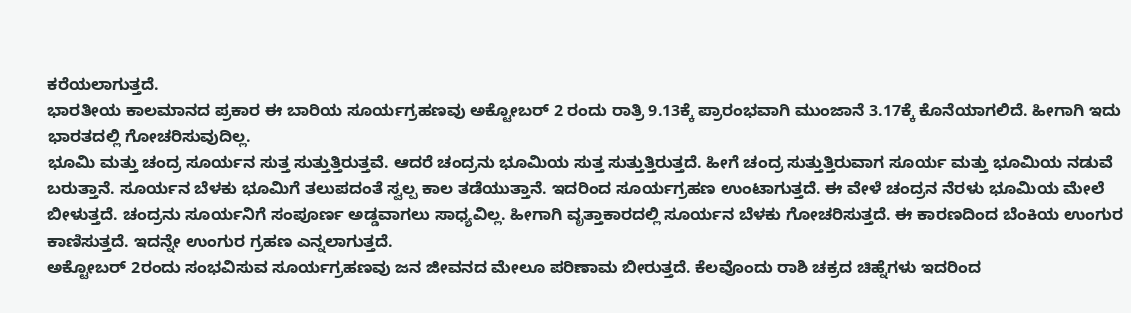ಕರೆಯಲಾಗುತ್ತದೆ.
ಭಾರತೀಯ ಕಾಲಮಾನದ ಪ್ರಕಾರ ಈ ಬಾರಿಯ ಸೂರ್ಯಗ್ರಹಣವು ಅಕ್ಟೋಬರ್ 2 ರಂದು ರಾತ್ರಿ 9.13ಕ್ಕೆ ಪ್ರಾರಂಭವಾಗಿ ಮುಂಜಾನೆ 3.17ಕ್ಕೆ ಕೊನೆಯಾಗಲಿದೆ. ಹೀಗಾಗಿ ಇದು ಭಾರತದಲ್ಲಿ ಗೋಚರಿಸುವುದಿಲ್ಲ.
ಭೂಮಿ ಮತ್ತು ಚಂದ್ರ ಸೂರ್ಯನ ಸುತ್ತ ಸುತ್ತುತ್ತಿರುತ್ತವೆ. ಆದರೆ ಚಂದ್ರನು ಭೂಮಿಯ ಸುತ್ತ ಸುತ್ತುತ್ತಿರುತ್ತದೆ. ಹೀಗೆ ಚಂದ್ರ ಸುತ್ತುತ್ತಿರುವಾಗ ಸೂರ್ಯ ಮತ್ತು ಭೂಮಿಯ ನಡುವೆ ಬರುತ್ತಾನೆ. ಸೂರ್ಯನ ಬೆಳಕು ಭೂಮಿಗೆ ತಲುಪದಂತೆ ಸ್ವಲ್ಪ ಕಾಲ ತಡೆಯುತ್ತಾನೆ. ಇದರಿಂದ ಸೂರ್ಯಗ್ರಹಣ ಉಂಟಾಗುತ್ತದೆ. ಈ ವೇಳೆ ಚಂದ್ರನ ನೆರಳು ಭೂಮಿಯ ಮೇಲೆ ಬೀಳುತ್ತದೆ. ಚಂದ್ರನು ಸೂರ್ಯನಿಗೆ ಸಂಪೂರ್ಣ ಅಡ್ಡವಾಗಲು ಸಾಧ್ಯವಿಲ್ಲ. ಹೀಗಾಗಿ ವೃತ್ತಾಕಾರದಲ್ಲಿ ಸೂರ್ಯನ ಬೆಳಕು ಗೋಚರಿಸುತ್ತದೆ. ಈ ಕಾರಣದಿಂದ ಬೆಂಕಿಯ ಉಂಗುರ ಕಾಣಿಸುತ್ತದೆ. ಇದನ್ನೇ ಉಂಗುರ ಗ್ರಹಣ ಎನ್ನಲಾಗುತ್ತದೆ.
ಅಕ್ಟೋಬರ್ 2ರಂದು ಸಂಭವಿಸುವ ಸೂರ್ಯಗ್ರಹಣವು ಜನ ಜೀವನದ ಮೇಲೂ ಪರಿಣಾಮ ಬೀರುತ್ತದೆ. ಕೆಲವೊಂದು ರಾಶಿ ಚಕ್ರದ ಚಿಹ್ನೆಗಳು ಇದರಿಂದ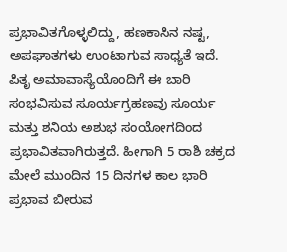ಪ್ರಭಾವಿತಗೊಳ್ಳಲಿದ್ದು, ಹಣಕಾಸಿನ ನಷ್ಟ, ಅಪಘಾತಗಳು ಉಂಟಾಗುವ ಸಾಧ್ಯತೆ ಇದೆ.
ಪಿತೃ ಅಮಾವಾಸ್ಯೆಯೊಂದಿಗೆ ಈ ಬಾರಿ ಸಂಭವಿಸುವ ಸೂರ್ಯಗ್ರಹಣವು ಸೂರ್ಯ ಮತ್ತು ಶನಿಯ ಅಶುಭ ಸಂಯೋಗದಿಂದ ಪ್ರಭಾವಿತವಾಗಿರುತ್ತದೆ. ಹೀಗಾಗಿ 5 ರಾಶಿ ಚಕ್ರದ ಮೇಲೆ ಮುಂದಿನ 15 ದಿನಗಳ ಕಾಲ ಭಾರಿ ಪ್ರಭಾವ ಬೀರುವ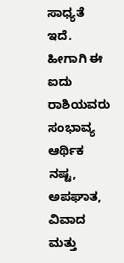ಸಾಧ್ಯತೆ ಇದೆ. ಹೀಗಾಗಿ ಈ ಐದು ರಾಶಿಯವರು ಸಂಭಾವ್ಯ ಆರ್ಥಿಕ ನಷ್ಟ, ಅಪಘಾತ, ವಿವಾದ ಮತ್ತು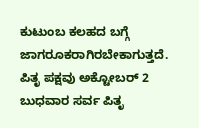ಕುಟುಂಬ ಕಲಹದ ಬಗ್ಗೆ ಜಾಗರೂಕರಾಗಿರಬೇಕಾಗುತ್ತದೆ.
ಪಿತೃ ಪಕ್ಷವು ಅಕ್ಟೋಬರ್ 2 ಬುಧವಾರ ಸರ್ವ ಪಿತೃ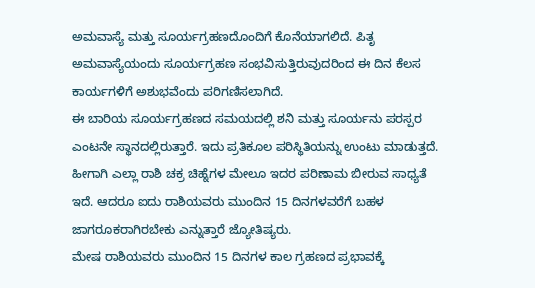ಅಮವಾಸ್ಯೆ ಮತ್ತು ಸೂರ್ಯಗ್ರಹಣದೊಂದಿಗೆ ಕೊನೆಯಾಗಲಿದೆ. ಪಿತೃ ಅಮವಾಸ್ಯೆಯಂದು ಸೂರ್ಯಗ್ರಹಣ ಸಂಭವಿಸುತ್ತಿರುವುದರಿಂದ ಈ ದಿನ ಕೆಲಸ ಕಾರ್ಯಗಳಿಗೆ ಅಶುಭವೆಂದು ಪರಿಗಣಿಸಲಾಗಿದೆ.
ಈ ಬಾರಿಯ ಸೂರ್ಯಗ್ರಹಣದ ಸಮಯದಲ್ಲಿ ಶನಿ ಮತ್ತು ಸೂರ್ಯನು ಪರಸ್ಪರ ಎಂಟನೇ ಸ್ಥಾನದಲ್ಲಿರುತ್ತಾರೆ. ಇದು ಪ್ರತಿಕೂಲ ಪರಿಸ್ಥಿತಿಯನ್ನು ಉಂಟು ಮಾಡುತ್ತದೆ. ಹೀಗಾಗಿ ಎಲ್ಲಾ ರಾಶಿ ಚಕ್ರ ಚಿಹ್ನೆಗಳ ಮೇಲೂ ಇದರ ಪರಿಣಾಮ ಬೀರುವ ಸಾಧ್ಯತೆ ಇದೆ. ಆದರೂ ಐದು ರಾಶಿಯವರು ಮುಂದಿನ 15 ದಿನಗಳವರೆಗೆ ಬಹಳ ಜಾಗರೂಕರಾಗಿರಬೇಕು ಎನ್ನುತ್ತಾರೆ ಜ್ಯೋತಿಷ್ಯರು.
ಮೇಷ ರಾಶಿಯವರು ಮುಂದಿನ 15 ದಿನಗಳ ಕಾಲ ಗ್ರಹಣದ ಪ್ರಭಾವಕ್ಕೆ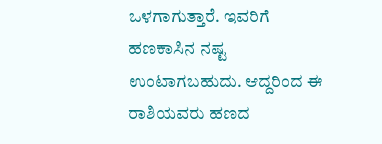ಒಳಗಾಗುತ್ತಾರೆ. ಇವರಿಗೆ ಹಣಕಾಸಿನ ನಷ್ಟ ಉಂಟಾಗಬಹುದು. ಆದ್ದರಿಂದ ಈ ರಾಶಿಯವರು ಹಣದ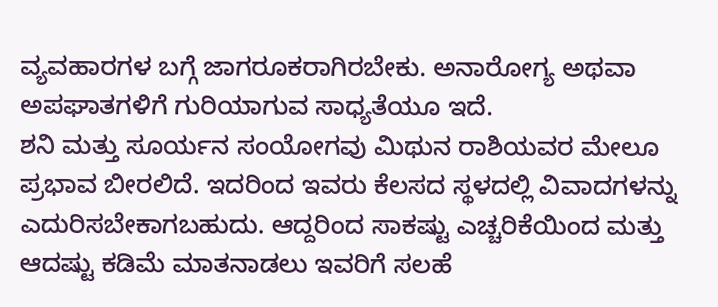ವ್ಯವಹಾರಗಳ ಬಗ್ಗೆ ಜಾಗರೂಕರಾಗಿರಬೇಕು. ಅನಾರೋಗ್ಯ ಅಥವಾ ಅಪಘಾತಗಳಿಗೆ ಗುರಿಯಾಗುವ ಸಾಧ್ಯತೆಯೂ ಇದೆ.
ಶನಿ ಮತ್ತು ಸೂರ್ಯನ ಸಂಯೋಗವು ಮಿಥುನ ರಾಶಿಯವರ ಮೇಲೂ ಪ್ರಭಾವ ಬೀರಲಿದೆ. ಇದರಿಂದ ಇವರು ಕೆಲಸದ ಸ್ಥಳದಲ್ಲಿ ವಿವಾದಗಳನ್ನು ಎದುರಿಸಬೇಕಾಗಬಹುದು. ಆದ್ದರಿಂದ ಸಾಕಷ್ಟು ಎಚ್ಚರಿಕೆಯಿಂದ ಮತ್ತು ಆದಷ್ಟು ಕಡಿಮೆ ಮಾತನಾಡಲು ಇವರಿಗೆ ಸಲಹೆ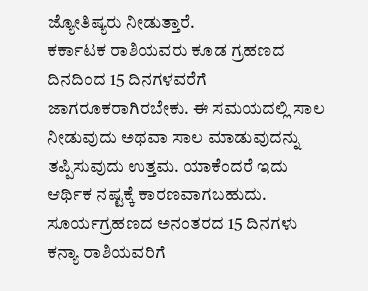ಜ್ಯೋತಿಷ್ಯರು ನೀಡುತ್ತಾರೆ.
ಕರ್ಕಾಟಕ ರಾಶಿಯವರು ಕೂಡ ಗ್ರಹಣದ ದಿನದಿಂದ 15 ದಿನಗಳವರೆಗೆ ಜಾಗರೂಕರಾಗಿರಬೇಕು. ಈ ಸಮಯದಲ್ಲಿ ಸಾಲ ನೀಡುವುದು ಅಥವಾ ಸಾಲ ಮಾಡುವುದನ್ನು ತಪ್ಪಿಸುವುದು ಉತ್ತಮ. ಯಾಕೆಂದರೆ ಇದು ಆರ್ಥಿಕ ನಷ್ಟಕ್ಕೆ ಕಾರಣವಾಗಬಹುದು.
ಸೂರ್ಯಗ್ರಹಣದ ಅನಂತರದ 15 ದಿನಗಳು ಕನ್ಯಾ ರಾಶಿಯವರಿಗೆ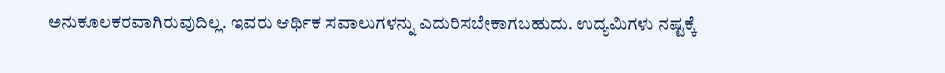ಅನುಕೂಲಕರವಾಗಿರುವುದಿಲ್ಲ. ಇವರು ಆರ್ಥಿಕ ಸವಾಲುಗಳನ್ನು ಎದುರಿಸಬೇಕಾಗಬಹುದು. ಉದ್ಯಮಿಗಳು ನಷ್ಟಕ್ಕೆ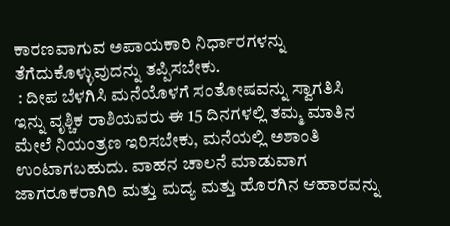ಕಾರಣವಾಗುವ ಅಪಾಯಕಾರಿ ನಿರ್ಧಾರಗಳನ್ನು ತೆಗೆದುಕೊಳ್ಳುವುದನ್ನು ತಪ್ಪಿಸಬೇಕು.
 : ದೀಪ ಬೆಳಗಿಸಿ ಮನೆಯೊಳಗೆ ಸಂತೋಷವನ್ನು ಸ್ವಾಗತಿಸಿ
ಇನ್ನು ವೃಶ್ಚಿಕ ರಾಶಿಯವರು ಈ 15 ದಿನಗಳಲ್ಲಿ ತಮ್ಮ ಮಾತಿನ ಮೇಲೆ ನಿಯಂತ್ರಣ ಇರಿಸಬೇಕು, ಮನೆಯಲ್ಲಿ ಅಶಾಂತಿ ಉಂಟಾಗಬಹುದು. ವಾಹನ ಚಾಲನೆ ಮಾಡುವಾಗ ಜಾಗರೂಕರಾಗಿರಿ ಮತ್ತು ಮದ್ಯ ಮತ್ತು ಹೊರಗಿನ ಆಹಾರವನ್ನು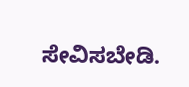ಸೇವಿಸಬೇಡಿ.